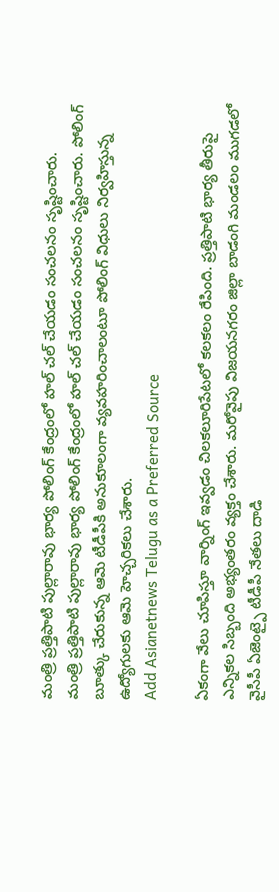మంత్రి ప్రత్తిపాటి పుల్లారావు భార్య పోలింగ్ కేంద్రంలో హల్ చల్ చేయడం సంచలనం సృష్టించారు.
మంత్రి ప్రత్తిపాటి పుల్లారావు భార్య పోలింగ్ కేంద్రంలో హల్ చల్ చేయడం సంచలనం సృష్టించారు. పోలింగ్ బూత్కు చేరుకున్న ఆమె టీడీపీకి అనుకూలంగా వ్యవహరించాలంటూ పోలింగ్ విధులు నిర్వహిస్తున్న ఉద్యోగులకు ఆమె హెచ్చరికలు చేశారు.
Add Asianetnews Telugu as a Preferred Source

ఏకంగా వేలు చూపిస్తూ వార్నింగ్ ఇవ్వడం చిలకలూరిపేటలో కలకలం రేపింది. ప్రత్తిపాటి భార్య తీరుపై ఎన్నికల సిబ్బంది అభ్యంతరం వ్యక్తం చేశారు. మరోవైపు విజయనగరం జిల్లా బాడంగి మండలం ముగడలో వైసీపీ ఏజెంట్పై టీడీపీ నేతలు దాడి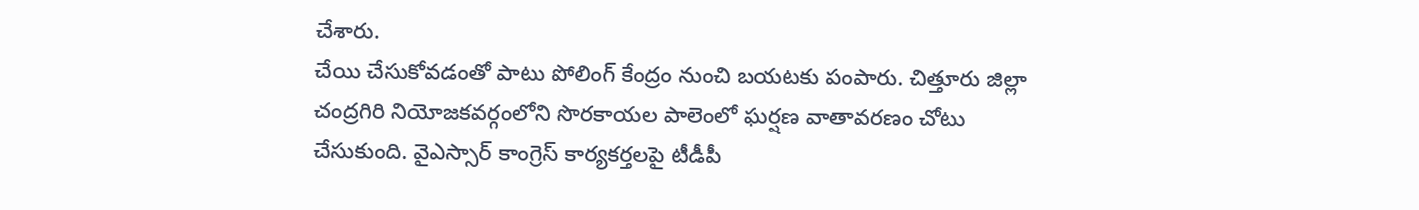చేశారు.
చేయి చేసుకోవడంతో పాటు పోలింగ్ కేంద్రం నుంచి బయటకు పంపారు. చిత్తూరు జిల్లా చంద్రగిరి నియోజకవర్గంలోని సొరకాయల పాలెంలో ఘర్షణ వాతావరణం చోటు చేసుకుంది. వైఎస్సార్ కాంగ్రెస్ కార్యకర్తలపై టీడీపీ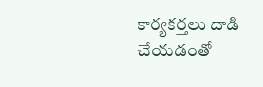కార్యకర్తలు దాడి చేయడంతో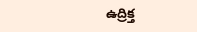ఉద్రిక్త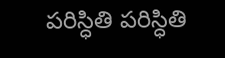పరిస్ధితి పరిస్ధితి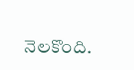నెలకొంది.